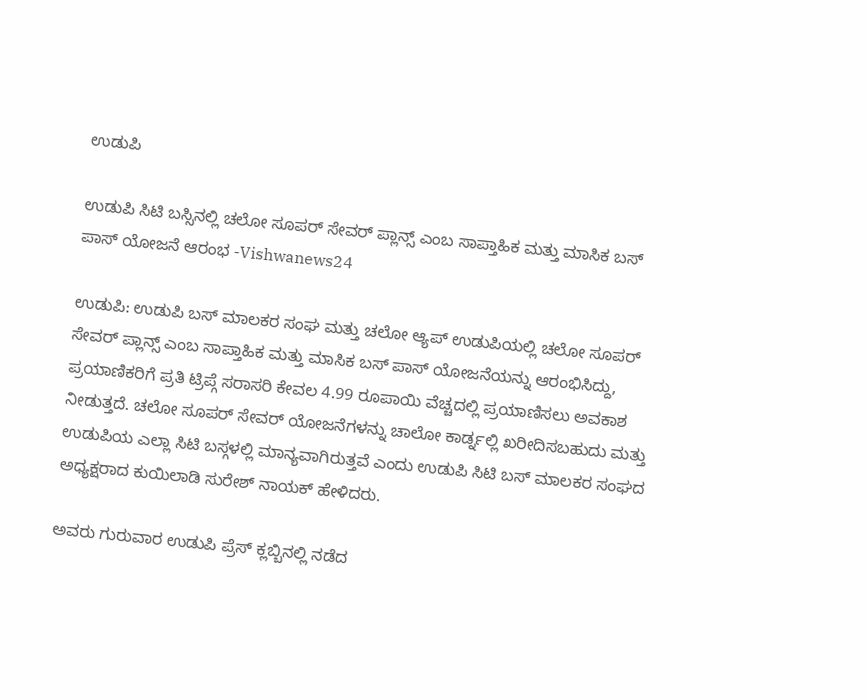ಉಡುಪಿ

ಉಡುಪಿ ಸಿಟಿ ಬಸ್ಸಿನಲ್ಲಿ ಚಲೋ ಸೂಪರ್ ಸೇವರ್ ಪ್ಲಾನ್ಸ್ ಎಂಬ ಸಾಪ್ತಾಹಿಕ ಮತ್ತು ಮಾಸಿಕ ಬಸ್ ಪಾಸ್ ಯೋಜನೆ ಆರಂಭ -Vishwanews24

ಉಡುಪಿ: ಉಡುಪಿ ಬಸ್ ಮಾಲಕರ ಸಂಘ ಮತ್ತು ಚಲೋ ಆ್ಯಪ್ ಉಡುಪಿಯಲ್ಲಿ ಚಲೋ ಸೂಪರ್ ಸೇವರ್ ಪ್ಲಾನ್ಸ್ ಎಂಬ ಸಾಪ್ತಾಹಿಕ ಮತ್ತು ಮಾಸಿಕ ಬಸ್ ಪಾಸ್ ಯೋಜನೆಯನ್ನು ಆರಂಭಿಸಿದ್ದು, ಪ್ರಯಾಣಿಕರಿಗೆ ಪ್ರತಿ ಟ್ರಿಪ್ಗೆ ಸರಾಸರಿ ಕೇವಲ 4.99 ರೂಪಾಯಿ ವೆಚ್ಚದಲ್ಲಿ ಪ್ರಯಾಣಿಸಲು ಅವಕಾಶ ನೀಡುತ್ತದೆ. ಚಲೋ ಸೂಪರ್ ಸೇವರ್ ಯೋಜನೆಗಳನ್ನು ಚಾಲೋ ಕಾರ್ಡ್ನಲ್ಲಿ ಖರೀದಿಸಬಹುದು ಮತ್ತು ಉಡುಪಿಯ ಎಲ್ಲಾ ಸಿಟಿ ಬಸ್ಗಳಲ್ಲಿ ಮಾನ್ಯವಾಗಿರುತ್ತವೆ ಎಂದು ಉಡುಪಿ ಸಿಟಿ ಬಸ್ ಮಾಲಕರ ಸಂಘದ ಅಧ್ಯಕ್ಷರಾದ ಕುಯಿಲಾಡಿ ಸುರೇಶ್ ನಾಯಕ್ ಹೇಳಿದರು.

ಅವರು ಗುರುವಾರ ಉಡುಪಿ ಪ್ರೆಸ್ ಕ್ಲಬ್ಬಿನಲ್ಲಿ ನಡೆದ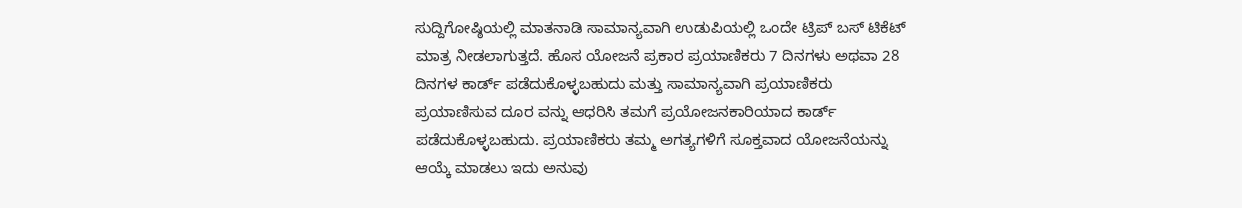ಸುದ್ದಿಗೋಷ್ಠಿಯಲ್ಲಿ ಮಾತನಾಡಿ ಸಾಮಾನ್ಯವಾಗಿ ಉಡುಪಿಯಲ್ಲಿ ಒಂದೇ ಟ್ರಿಪ್ ಬಸ್ ಟಿಕೆಟ್ ಮಾತ್ರ ನೀಡಲಾಗುತ್ತದೆ. ಹೊಸ ಯೋಜನೆ ಪ್ರಕಾರ ಪ್ರಯಾಣಿಕರು 7 ದಿನಗಳು ಅಥವಾ 28 ದಿನಗಳ ಕಾರ್ಡ್ ಪಡೆದುಕೊಳ್ಳಬಹುದು ಮತ್ತು ಸಾಮಾನ್ಯವಾಗಿ ಪ್ರಯಾಣಿಕರು ಪ್ರಯಾಣಿಸುವ ದೂರ ವನ್ನು ಆಧರಿಸಿ ತಮಗೆ ಪ್ರಯೋಜನಕಾರಿಯಾದ ಕಾರ್ಡ್ ಪಡೆದುಕೊಳ್ಳಬಹುದು. ಪ್ರಯಾಣಿಕರು ತಮ್ಮ ಅಗತ್ಯಗಳಿಗೆ ಸೂಕ್ತವಾದ ಯೋಜನೆಯನ್ನು ಆಯ್ಕೆ ಮಾಡಲು ಇದು ಅನುವು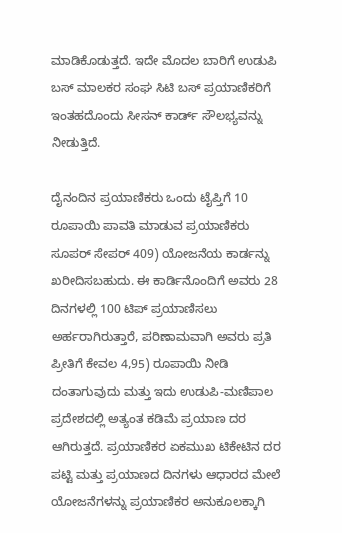ಮಾಡಿಕೊಡುತ್ತದೆ. ಇದೇ ಮೊದಲ ಬಾರಿಗೆ ಉಡುಪಿ ಬಸ್ ಮಾಲಕರ ಸಂಘ ಸಿಟಿ ಬಸ್ ಪ್ರಯಾಣಿಕರಿಗೆ ಇಂತಹದೊಂದು ಸೀಸನ್ ಕಾರ್ಡ್ ಸೌಲಭ್ಯವನ್ನು ನೀಡುತ್ತಿದೆ.

ದೈನಂದಿನ ಪ್ರಯಾಣಿಕರು ಒಂದು ಟೈಪ್ತಿಗೆ 10 ರೂಪಾಯಿ ಪಾವತಿ ಮಾಡುವ ಪ್ರಯಾಣಿಕರು ಸೂಪರ್ ಸೇಪರ್ 409) ಯೋಜನೆಯ ಕಾರ್ಡನ್ನು ಖರೀದಿಸಬಹುದು. ಈ ಕಾರ್ಡಿನೊಂದಿಗೆ ಅವರು 28 ದಿನಗಳಲ್ಲಿ 100 ಟಿಪ್ ಪ್ರಯಾಣಿಸಲು ಅರ್ಹರಾಗಿರುತ್ತಾರೆ, ಪರಿಣಾಮವಾಗಿ ಅವರು ಪ್ರತಿ ಪ್ರೀತಿಗೆ ಕೇವಲ 4,95) ರೂಪಾಯಿ ನೀಡಿ ದಂತಾಗುವುದು ಮತ್ತು ಇದು ಉಡುಪಿ-ಮಣಿಪಾಲ ಪ್ರದೇಶದಲ್ಲಿ ಅತ್ಯಂತ ಕಡಿಮೆ ಪ್ರಯಾಣ ದರ ಆಗಿರುತ್ತದೆ. ಪ್ರಯಾಣಿಕರ ಏಕಮುಖ ಟಿಕೇಟಿನ ದರ ಪಟ್ಟಿ ಮತ್ತು ಪ್ರಯಾಣದ ದಿನಗಳು ಆಧಾರದ ಮೇಲೆ ಯೋಜನೆಗಳನ್ನು ಪ್ರಯಾಣಿಕರ ಅನುಕೂಲಕ್ಕಾಗಿ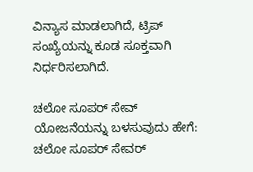ವಿನ್ಯಾಸ ಮಾಡಲಾಗಿದೆ, ಟ್ರಿಪ್ ಸಂಖ್ಯೆಯನ್ನು ಕೂಡ ಸೂಕ್ತವಾಗಿ ನಿರ್ಧರಿಸಲಾಗಿದೆ.

ಚಲೋ ಸೂಪರ್ ಸೇವ್ ಯೋಜನೆಯನ್ನು ಬಳಸುವುದು ಹೇಗೆ:
ಚಲೋ ಸೂಪರ್ ಸೇವರ್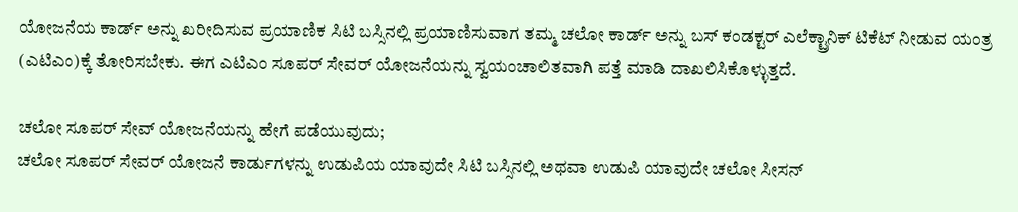ಯೋಜನೆಯ ಕಾರ್ಡ್ ಅನ್ನು ಖರೀದಿಸುವ ಪ್ರಯಾಣಿಕ ಸಿಟಿ ಬಸ್ಸಿನಲ್ಲಿ ಪ್ರಯಾಣಿಸುವಾಗ ತಮ್ಮ ಚಲೋ ಕಾರ್ಡ್ ಅನ್ನು ಬಸ್ ಕಂಡಕ್ಟರ್ ಎಲೆಕ್ಟ್ರಾನಿಕ್ ಟಿಕೆಟ್ ನೀಡುವ ಯಂತ್ರ (ಎಟಿಎಂ)ಕ್ಕೆ ತೋರಿಸಬೇಕು. ಈಗ ಎಟಿಎಂ ಸೂಪರ್ ಸೇವರ್ ಯೋಜನೆಯನ್ನು ಸ್ವಯಂಚಾಲಿತವಾಗಿ ಪತ್ತೆ ಮಾಡಿ ದಾಖಲಿಸಿಕೊಳ್ಳುತ್ತದೆ.

ಚಲೋ ಸೂಪರ್ ಸೇವ್ ಯೋಜನೆಯನ್ನು ಹೇಗೆ ಪಡೆಯುವುದು;
ಚಲೋ ಸೂಪರ್ ಸೇವರ್ ಯೋಜನೆ ಕಾರ್ಡುಗಳನ್ನು ಉಡುಪಿಯ ಯಾವುದೇ ಸಿಟಿ ಬಸ್ಸಿನಲ್ಲಿ ಅಥವಾ ಉಡುಪಿ ಯಾವುದೇ ಚಲೋ ಸೀಸನ್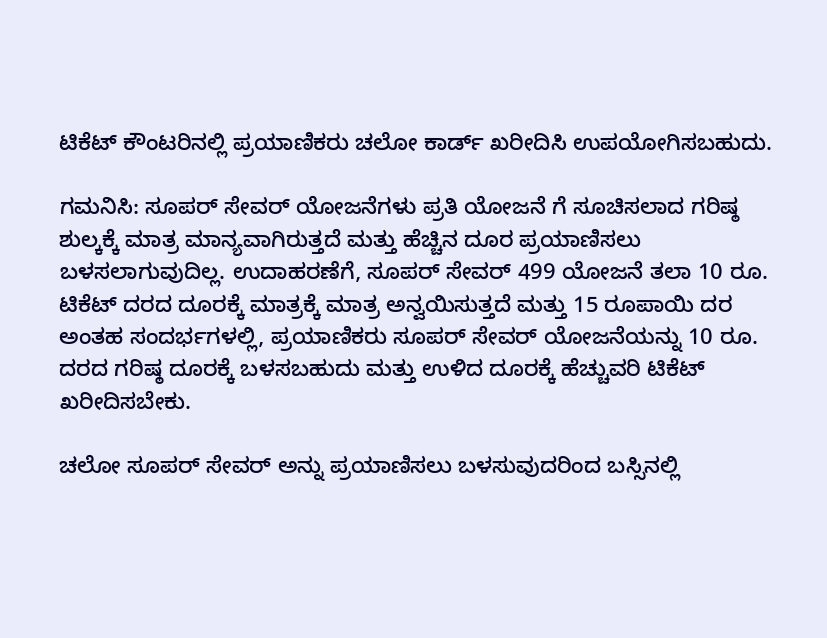ಟಿಕೆಟ್ ಕೌಂಟರಿನಲ್ಲಿ ಪ್ರಯಾಣಿಕರು ಚಲೋ ಕಾರ್ಡ್ ಖರೀದಿಸಿ ಉಪಯೋಗಿಸಬಹುದು.

ಗಮನಿಸಿ: ಸೂಪರ್ ಸೇವರ್ ಯೋಜನೆಗಳು ಪ್ರತಿ ಯೋಜನೆ ಗೆ ಸೂಚಿಸಲಾದ ಗರಿಷ್ಠ ಶುಲ್ಕಕ್ಕೆ ಮಾತ್ರ ಮಾನ್ಯವಾಗಿರುತ್ತದೆ ಮತ್ತು ಹೆಚ್ಚಿನ ದೂರ ಪ್ರಯಾಣಿಸಲು ಬಳಸಲಾಗುವುದಿಲ್ಲ. ಉದಾಹರಣೆಗೆ, ಸೂಪರ್ ಸೇವರ್ 499 ಯೋಜನೆ ತಲಾ 10 ರೂ. ಟಿಕೆಟ್ ದರದ ದೂರಕ್ಕೆ ಮಾತ್ರಕ್ಕೆ ಮಾತ್ರ ಅನ್ವಯಿಸುತ್ತದೆ ಮತ್ತು 15 ರೂಪಾಯಿ ದರ ಅಂತಹ ಸಂದರ್ಭಗಳಲ್ಲಿ, ಪ್ರಯಾಣಿಕರು ಸೂಪರ್ ಸೇವರ್ ಯೋಜನೆಯನ್ನು 10 ರೂ. ದರದ ಗರಿಷ್ಠ ದೂರಕ್ಕೆ ಬಳಸಬಹುದು ಮತ್ತು ಉಳಿದ ದೂರಕ್ಕೆ ಹೆಚ್ಚುವರಿ ಟಿಕೆಟ್ ಖರೀದಿಸಬೇಕು.

ಚಲೋ ಸೂಪರ್ ಸೇವರ್ ಅನ್ನು ಪ್ರಯಾಣಿಸಲು ಬಳಸುವುದರಿಂದ ಬಸ್ಸಿನಲ್ಲಿ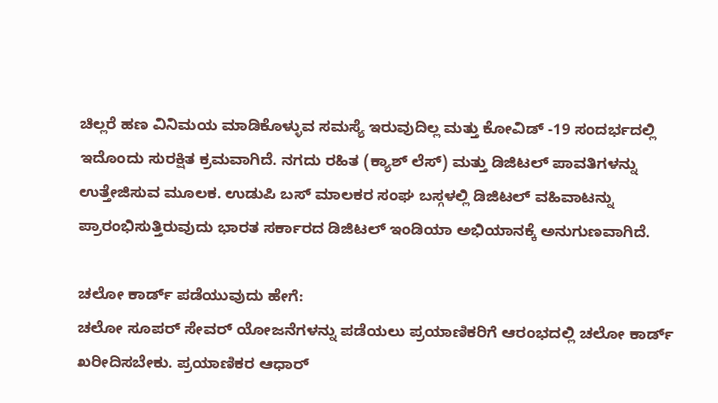ಚಿಲ್ಲರೆ ಹಣ ವಿನಿಮಯ ಮಾಡಿಕೊಳ್ಳುವ ಸಮಸ್ಯೆ ಇರುವುದಿಲ್ಲ ಮತ್ತು ಕೋವಿಡ್ -19 ಸಂದರ್ಭದಲ್ಲಿ ಇದೊಂದು ಸುರಕ್ಷಿತ ಕ್ರಮವಾಗಿದೆ. ನಗದು ರಹಿತ (ಕ್ಯಾಶ್ ಲೆಸ್) ಮತ್ತು ಡಿಜಿಟಲ್ ಪಾವತಿಗಳನ್ನು ಉತ್ತೇಜಿಸುವ ಮೂಲಕ. ಉಡುಪಿ ಬಸ್ ಮಾಲಕರ ಸಂಘ ಬಸ್ಗಳಲ್ಲಿ ಡಿಜಿಟಲ್ ವಹಿವಾಟನ್ನು ಪ್ರಾರಂಭಿಸುತ್ತಿರುವುದು ಭಾರತ ಸರ್ಕಾರದ ಡಿಜಿಟಲ್ ಇಂಡಿಯಾ ಅಭಿಯಾನಕ್ಕೆ ಅನುಗುಣವಾಗಿದೆ.

ಚಲೋ ಕಾರ್ಡ್ ಪಡೆಯುವುದು ಹೇಗೆ:
ಚಲೋ ಸೂಪರ್ ಸೇವರ್ ಯೋಜನೆಗಳನ್ನು ಪಡೆಯಲು ಪ್ರಯಾಣಿಕರಿಗೆ ಆರಂಭದಲ್ಲಿ ಚಲೋ ಕಾರ್ಡ್ ಖರೀದಿಸಬೇಕು. ಪ್ರಯಾಣಿಕರ ಆಧಾರ್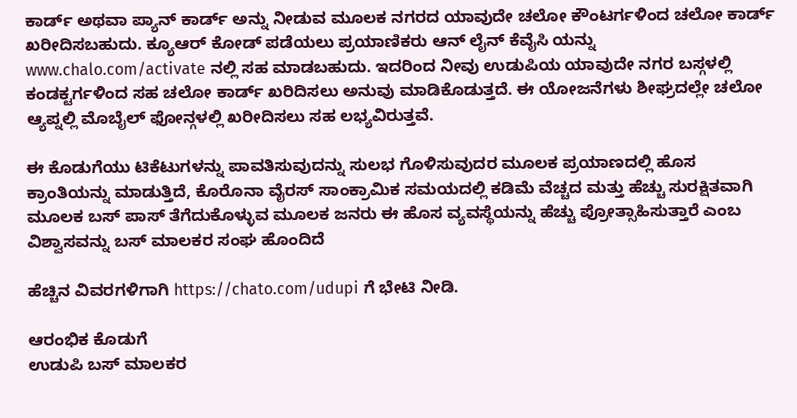ಕಾರ್ಡ್ ಅಥವಾ ಪ್ಯಾನ್ ಕಾರ್ಡ್ ಅನ್ನು ನೀಡುವ ಮೂಲಕ ನಗರದ ಯಾವುದೇ ಚಲೋ ಕೌಂಟರ್ಗಳಿಂದ ಚಲೋ ಕಾರ್ಡ್ ಖರೀದಿಸಬಹುದು. ಕ್ಯೂಆರ್ ಕೋಡ್ ಪಡೆಯಲು ಪ್ರಯಾಣಿಕರು ಆನ್ ಲೈನ್ ಕೆವೈಸಿ ಯನ್ನು www.chalo.com/activate ನಲ್ಲಿ ಸಹ ಮಾಡಬಹುದು. ಇದರಿಂದ ನೀವು ಉಡುಪಿಯ ಯಾವುದೇ ನಗರ ಬಸ್ಗಳಲ್ಲಿ ಕಂಡಕ್ಟರ್ಗಳಿಂದ ಸಹ ಚಲೋ ಕಾರ್ಡ್ ಖರಿದಿಸಲು ಅನುವು ಮಾಡಿಕೊಡುತ್ತದೆ. ಈ ಯೋಜನೆಗಳು ಶೀಘ್ರದಲ್ಲೇ ಚಲೋ ಆ್ಯಪ್ನಲ್ಲಿ ಮೊಬೈಲ್ ಫೋನ್ಗಳಲ್ಲಿ ಖರೀದಿಸಲು ಸಹ ಲಭ್ಯವಿರುತ್ತವೆ.

ಈ ಕೊಡುಗೆಯು ಟಿಕೆಟುಗಳನ್ನು ಪಾವತಿಸುವುದನ್ನು ಸುಲಭ ಗೊಳಿಸುವುದರ ಮೂಲಕ ಪ್ರಯಾಣದಲ್ಲಿ ಹೊಸ ಕ್ರಾಂತಿಯನ್ನು ಮಾಡುತ್ತಿದೆ, ಕೊರೊನಾ ವೈರಸ್ ಸಾಂಕ್ರಾಮಿಕ ಸಮಯದಲ್ಲಿ ಕಡಿಮೆ ವೆಚ್ಚದ ಮತ್ತು ಹೆಚ್ಚು ಸುರಕ್ಷಿತವಾಗಿ ಮೂಲಕ ಬಸ್ ಪಾಸ್ ತೆಗೆದುಕೊಳ್ಳುವ ಮೂಲಕ ಜನರು ಈ ಹೊಸ ವ್ಯವಸ್ಥೆಯನ್ನು ಹೆಚ್ಚು ಪ್ರೋತ್ಸಾಹಿಸುತ್ತಾರೆ ಎಂಬ ವಿಶ್ವಾಸವನ್ನು ಬಸ್ ಮಾಲಕರ ಸಂಘ ಹೊಂದಿದೆ

ಹೆಚ್ಚಿನ ವಿವರಗಳಿಗಾಗಿ https://chato.com/udupi ಗೆ ಭೇಟಿ ನೀಡಿ.

ಆರಂಭಿಕ ಕೊಡುಗೆ
ಉಡುಪಿ ಬಸ್ ಮಾಲಕರ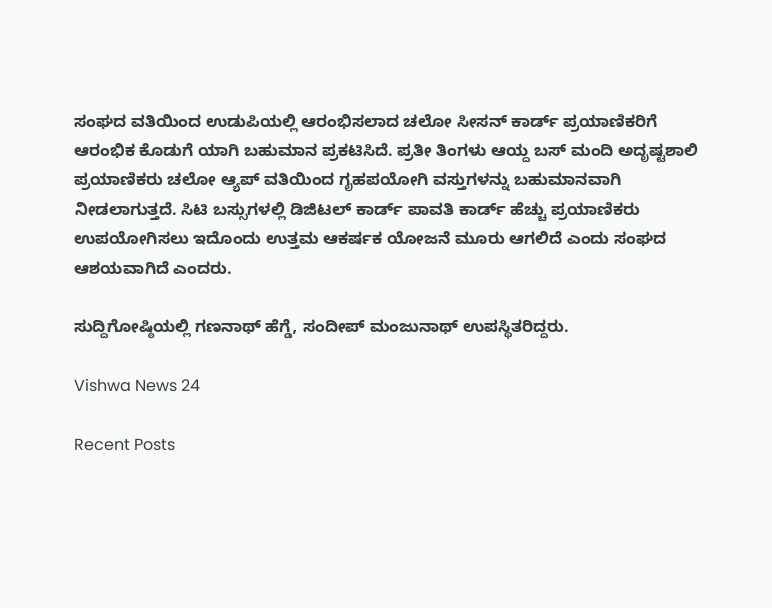ಸಂಘದ ವತಿಯಿಂದ ಉಡುಪಿಯಲ್ಲಿ ಆರಂಭಿಸಲಾದ ಚಲೋ ಸೀಸನ್ ಕಾರ್ಡ್ ಪ್ರಯಾಣಿಕರಿಗೆ ಆರಂಭಿಕ ಕೊಡುಗೆ ಯಾಗಿ ಬಹುಮಾನ ಪ್ರಕಟಿಸಿದೆ. ಪ್ರತೀ ತಿಂಗಳು ಆಯ್ದ ಬಸ್ ಮಂದಿ ಅದೃಷ್ಟಶಾಲಿ ಪ್ರಯಾಣಿಕರು ಚಲೋ ಆ್ಯಪ್ ವತಿಯಿಂದ ಗೃಹಪಯೋಗಿ ವಸ್ತುಗಳನ್ನು ಬಹುಮಾನವಾಗಿ ನೀಡಲಾಗುತ್ತದೆ. ಸಿಟಿ ಬಸ್ಸುಗಳಲ್ಲಿ ಡಿಜಿಟಲ್ ಕಾರ್ಡ್ ಪಾವತಿ ಕಾರ್ಡ್ ಹೆಚ್ಚು ಪ್ರಯಾಣಿಕರು ಉಪಯೋಗಿಸಲು ಇದೊಂದು ಉತ್ತಮ ಆಕರ್ಷಕ ಯೋಜನೆ ಮೂರು ಆಗಲಿದೆ ಎಂದು ಸಂಘದ ಆಶಯವಾಗಿದೆ ಎಂದರು.

ಸುದ್ದಿಗೋಷ್ಠಿಯಲ್ಲಿ ಗಣನಾಥ್ ಹೆಗ್ಡೆ, ಸಂದೀಪ್ ಮಂಜುನಾಥ್ ಉಪಸ್ಥಿತರಿದ್ದರು.

Vishwa News 24

Recent Posts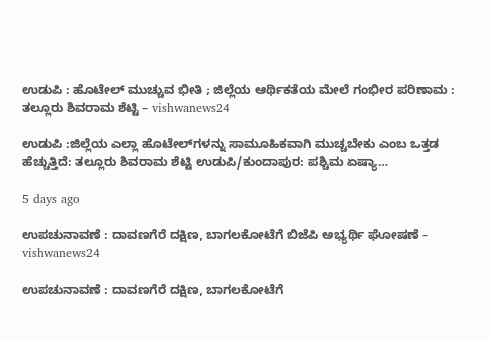ಉಡುಪಿ : ಹೊಟೇಲ್ ಮುಚ್ಚುವ ಭೀತಿ ; ಜಿಲ್ಲೆಯ ಆರ್ಥಿಕತೆಯ ಮೇಲೆ ಗಂಭೀರ ಪರಿಣಾಮ : ತಲ್ಲೂರು ಶಿವರಾಮ ಶೆಟ್ಟಿ – vishwanews24

ಉಡುಪಿ :ಜಿಲ್ಲೆಯ ಎಲ್ಲಾ ಹೊಟೇಲ್‌ಗಳನ್ನು ಸಾಮೂಹಿಕವಾಗಿ ಮುಚ್ಚಬೇಕು ಎಂಬ ಒತ್ತಡ ಹೆಚ್ಚುತ್ತಿದೆ: ತಲ್ಲೂರು ಶಿವರಾಮ ಶೆಟ್ಟಿ ಉಡುಪಿ/ಕುಂದಾಪುರ: ಪಶ್ಚಿಮ ಏಷ್ಯಾ…

5 days ago

ಉಪಚುನಾವಣೆ : ದಾವಣಗೆರೆ ದಕ್ಷಿಣ, ಬಾಗಲಕೋಟೆಗೆ ಬಿಜೆಪಿ ಅಭ್ಯರ್ಥಿ ಘೋಷಣೆ – vishwanews24

ಉಪಚುನಾವಣೆ : ದಾವಣಗೆರೆ ದಕ್ಷಿಣ, ಬಾಗಲಕೋಟೆಗೆ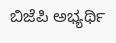ಬಿಜೆಪಿ ಅಭ್ಯರ್ಥಿ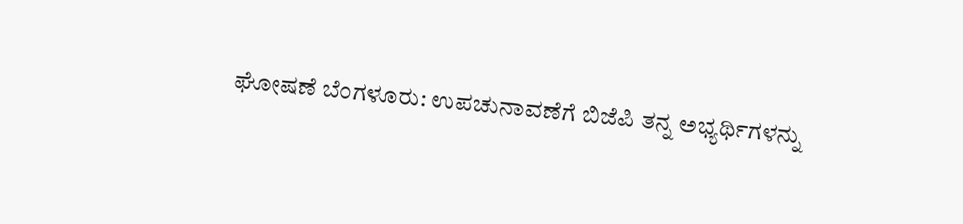ಘೋಷಣೆ ಬೆಂಗಳೂರು: ಉಪಚುನಾವಣೆಗೆ ಬಿಜೆಪಿ ತನ್ನ ಅಭ್ಯರ್ಥಿಗಳನ್ನು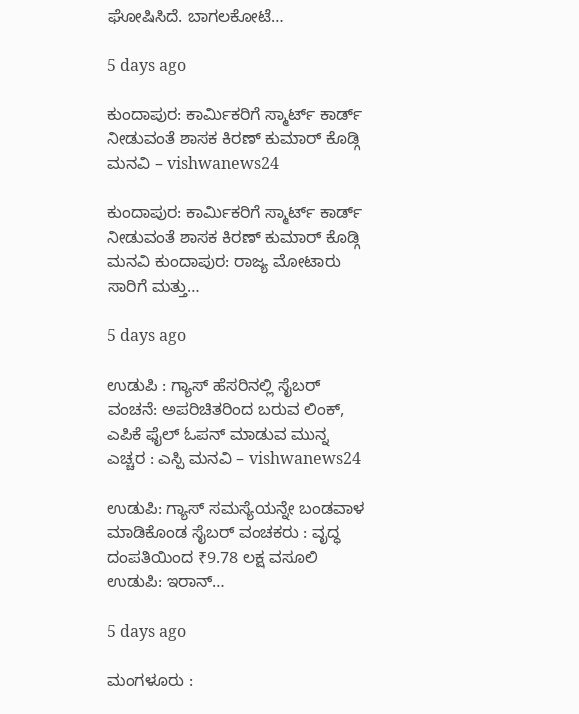ಘೋಷಿಸಿದೆ. ಬಾಗಲಕೋಟೆ…

5 days ago

ಕುಂದಾಪುರ: ಕಾರ್ಮಿಕರಿಗೆ ಸ್ಮಾರ್ಟ್‌ ಕಾರ್ಡ್ ನೀಡುವಂತೆ ಶಾಸಕ ಕಿರಣ್ ಕುಮಾರ್ ಕೊಡ್ಗಿ ಮನವಿ – vishwanews24

ಕುಂದಾಪುರ: ಕಾರ್ಮಿಕರಿಗೆ ಸ್ಮಾರ್ಟ್‌ ಕಾರ್ಡ್ ನೀಡುವಂತೆ ಶಾಸಕ ಕಿರಣ್ ಕುಮಾರ್ ಕೊಡ್ಗಿ ಮನವಿ ಕುಂದಾಪುರ: ರಾಜ್ಯ ಮೋಟಾರು ಸಾರಿಗೆ ಮತ್ತು…

5 days ago

ಉಡುಪಿ : ಗ್ಯಾಸ್ ಹೆಸರಿನಲ್ಲಿ ಸೈಬರ್ ವಂಚನೆ: ಅಪರಿಚಿತರಿಂದ ಬರುವ ಲಿಂಕ್‌, ಎಪಿಕೆ ಫೈಲ್‌ ಓಪನ್ ಮಾಡುವ ಮುನ್ನ ಎಚ್ಚರ : ಎಸ್ಪಿ ಮನವಿ – vishwanews24

ಉಡುಪಿ: ಗ್ಯಾಸ್ ಸಮಸ್ಯೆಯನ್ನೇ ಬಂಡವಾಳ ಮಾಡಿಕೊಂಡ ಸೈಬರ್ ವಂಚಕರು : ವೃದ್ಧ ದಂಪತಿಯಿಂದ ₹9.78 ಲಕ್ಷ ವಸೂಲಿ ಉಡುಪಿ: ಇರಾನ್…

5 days ago

ಮಂಗಳೂರು :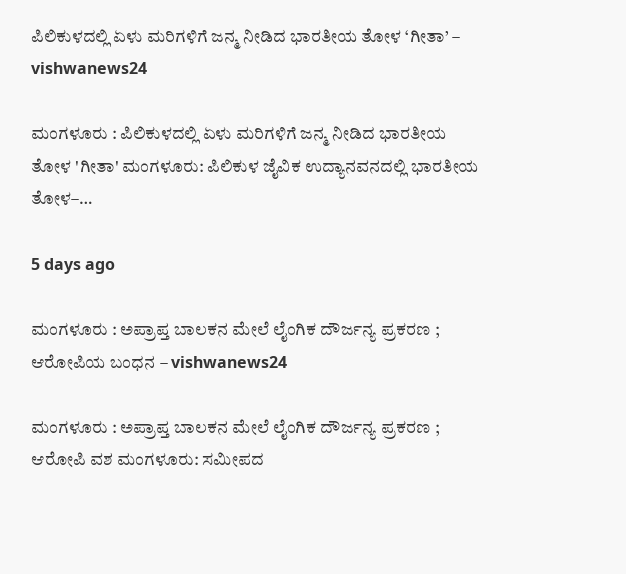ಪಿಲಿಕುಳದಲ್ಲಿ ಏಳು ಮರಿಗಳಿಗೆ ಜನ್ಮ ನೀಡಿದ ಭಾರತೀಯ ತೋಳ ‘ಗೀತಾ’ – vishwanews24

ಮಂಗಳೂರು : ಪಿಲಿಕುಳದಲ್ಲಿ ಏಳು ಮರಿಗಳಿಗೆ ಜನ್ಮ ನೀಡಿದ ಭಾರತೀಯ ತೋಳ 'ಗೀತಾ' ಮಂಗಳೂರು: ಪಿಲಿಕುಳ ಜೈವಿಕ ಉದ್ಯಾನವನದಲ್ಲಿ ಭಾರತೀಯ ತೋಳ–…

5 days ago

ಮಂಗಳೂರು : ಅಪ್ರಾಪ್ತ ಬಾಲಕನ ಮೇಲೆ ಲೈಂಗಿಕ ದೌರ್ಜನ್ಯ ಪ್ರಕರಣ ; ಆರೋಪಿಯ ಬಂಧನ – vishwanews24

ಮಂಗಳೂರು : ಅಪ್ರಾಪ್ತ ಬಾಲಕನ ಮೇಲೆ ಲೈಂಗಿಕ ದೌರ್ಜನ್ಯ ಪ್ರಕರಣ ; ಆರೋಪಿ ವಶ ಮಂಗಳೂರು: ಸಮೀಪದ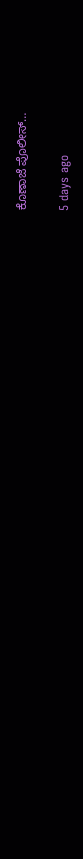ಕೊಣಾಜೆ ಪೊಲೀಸ್…

5 days ago